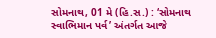સોમનાથ, 01 મે (હિ.સ.) : ‘સોમનાથ સ્વાભિમાન પર્વ’ અંતર્ગત આજે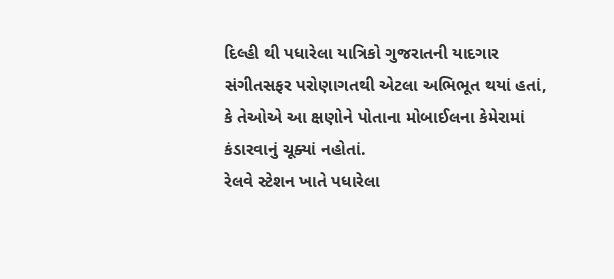દિલ્હી થી પધારેલા યાત્રિકો ગુજરાતની યાદગાર સંગીતસફર પરોણાગતથી એટલા અભિભૂત થયાં હતાં, કે તેઓએ આ ક્ષણોને પોતાના મોબાઈલના કેમેરામાં કંડારવાનું ચૂક્યાં નહોતાં.
રેલવે સ્ટેશન ખાતે પધારેલા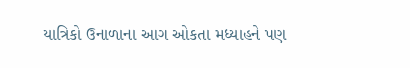યાત્રિકો ઉનાળાના આગ ઓકતા મધ્યાહને પણ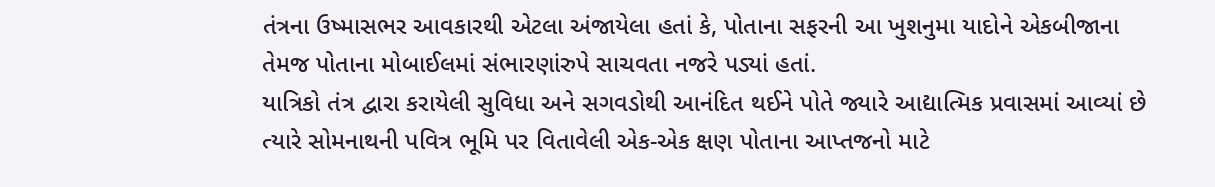તંત્રના ઉષ્માસભર આવકારથી એટલા અંજાયેલા હતાં કે, પોતાના સફરની આ ખુશનુમા યાદોને એકબીજાના તેમજ પોતાના મોબાઈલમાં સંભારણાંરુપે સાચવતા નજરે પડ્યાં હતાં.
યાત્રિકો તંત્ર દ્વારા કરાયેલી સુવિધા અને સગવડોથી આનંદિત થઈને પોતે જ્યારે આદ્યાત્મિક પ્રવાસમાં આવ્યાં છે ત્યારે સોમનાથની પવિત્ર ભૂમિ પર વિતાવેલી એક-એક ક્ષણ પોતાના આપ્તજનો માટે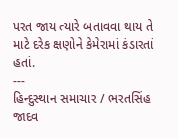પરત જાય ત્યારે બતાવવા થાય તે માટે દરેક ક્ષણોને કેમેરામાં કંડારતાં હતાં.
---
હિન્દુસ્થાન સમાચાર / ભરતસિંહ જાદવ